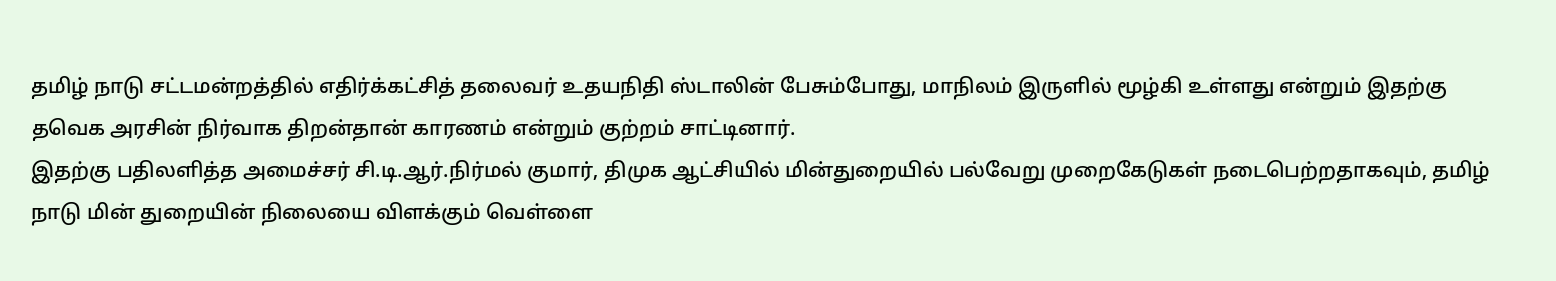தமிழ் நாடு சட்டமன்றத்தில் எதிர்க்கட்சித் தலைவர் உதயநிதி ஸ்டாலின் பேசும்போது, மாநிலம் இருளில் மூழ்கி உள்ளது என்றும் இதற்கு தவெக அரசின் நிர்வாக திறன்தான் காரணம் என்றும் குற்றம் சாட்டினார்.
இதற்கு பதிலளித்த அமைச்சர் சி.டி.ஆர்.நிர்மல் குமார், திமுக ஆட்சியில் மின்துறையில் பல்வேறு முறைகேடுகள் நடைபெற்றதாகவும், தமிழ் நாடு மின் துறையின் நிலையை விளக்கும் வெள்ளை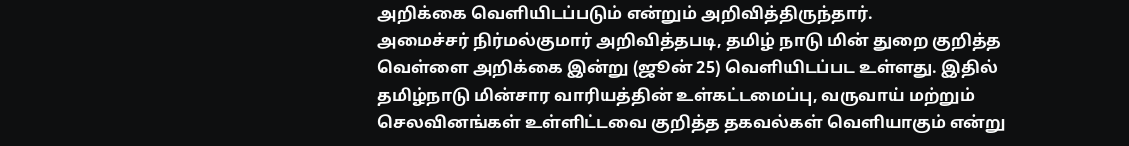அறிக்கை வெளியிடப்படும் என்றும் அறிவித்திருந்தார்.
அமைச்சர் நிர்மல்குமார் அறிவித்தபடி, தமிழ் நாடு மின் துறை குறித்த வெள்ளை அறிக்கை இன்று (ஜூன் 25) வெளியிடப்பட உள்ளது. இதில் தமிழ்நாடு மின்சார வாரியத்தின் உள்கட்டமைப்பு, வருவாய் மற்றும் செலவினங்கள் உள்ளிட்டவை குறித்த தகவல்கள் வெளியாகும் என்று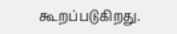கூறப்படுகிறது.